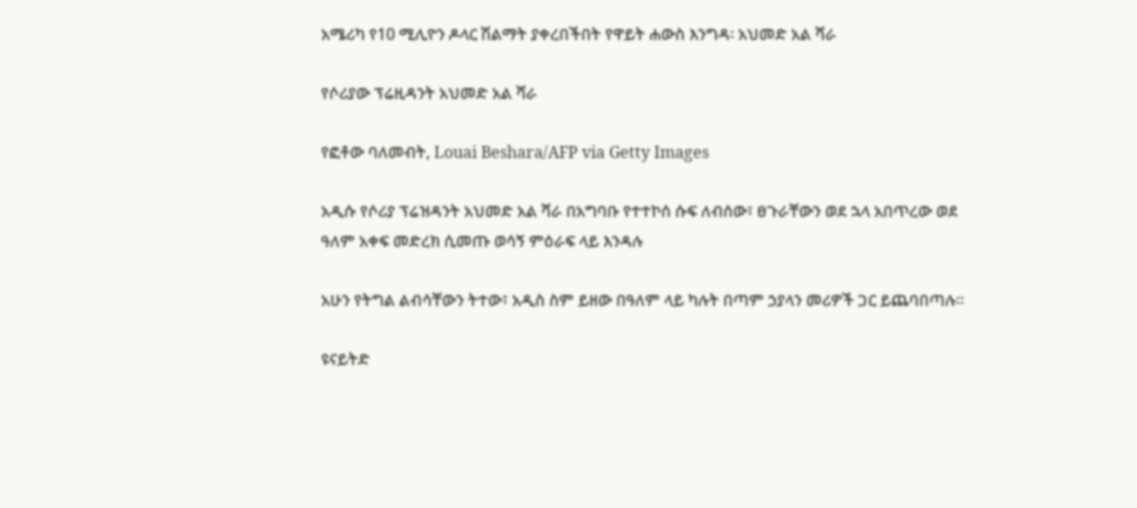አሜሪካ የ10 ሚሊዮን ዶላር ሽልማት ያቀረበችበት የዋይት ሐውስ እንግዳ፡ አህመድ አል ሻራ

የሶሪያው ፕሬዚዳንት አህመድ አል ሻራ

የፎቶው ባለመብት, Louai Beshara/AFP via Getty Images

አዲሱ የሶሪያ ፕሬዝዳንት አህመድ አል ሻራ በአግባቡ የተተኮሰ ሱፍ ለብሰው፣ ፀጉራቸውን ወደ ኋላ አበጥረው ወደ ዓለም አቀፍ መድረክ ሲመጡ ወሳኝ ምዕራፍ ላይ እንዳሉ

አሁን የትግል ልብሳቸውን ትተው፣ አዲስ ስም ይዘው በዓለም ላይ ካሉት በጣም ኃያላን መሪዎች ጋር ይጨባበጣሉ።

ዩናይትድ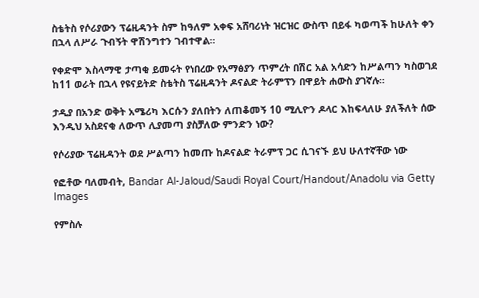ስቴትስ የሶሪያውን ፕሬዚዳንት ስም ከዓለም አቀፍ አሸባሪነት ዝርዝር ውስጥ በይፋ ካወጣች ከሁለት ቀን በኋላ ለሥራ ጉብኝት ዋሽንግተን ገብተዋል።

የቀድሞ እስላማዊ ታጣቂ ይመሩት የነበረው የአማፅያን ጥምረት በሽር አል አሳድን ከሥልጣን ካስወገደ ከ11 ወራት በኋላ የዩናይትድ ስቴትስ ፕሬዚዳንት ዶናልድ ትራምፕን በዋይት ሐውስ ያገኛሉ።

ታዲያ በአንድ ወቅት አሜሪካ እርሱን ያለበትን ለጠቆመኝ 10 ሚሊዮን ዶላር እከፍላለሁ ያለችለት ሰው እንዲህ አስደናቂ ለውጥ ሊያመጣ ያስቻለው ምንድን ነው?

የሶሪያው ፕሬዚዳንት ወደ ሥልጣን ከመጡ ከዶናልድ ትራምፕ ጋር ሲገናኙ ይህ ሁለተኛቸው ነው

የፎቶው ባለመብት, Bandar Al-Jaloud/Saudi Royal Court/Handout/Anadolu via Getty Images

የምስሉ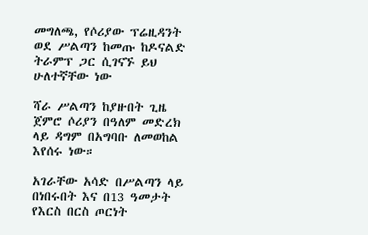መግለጫ, የሶሪያው ፕሬዚዳንት ወደ ሥልጣን ከመጡ ከዶናልድ ትራምፕ ጋር ሲገናኙ ይህ ሁለተኛቸው ነው

ሻራ ሥልጣን ከያዙበት ጊዜ ጀምሮ ሶሪያን በዓለም መድረክ ላይ ዳግም በአግባቡ ለመወከል እየሰሩ ነው።

አገራቸው አሳድ በሥልጣን ላይ በነበሩበት እና በ13 ዓመታት የእርስ በርስ ጦርነት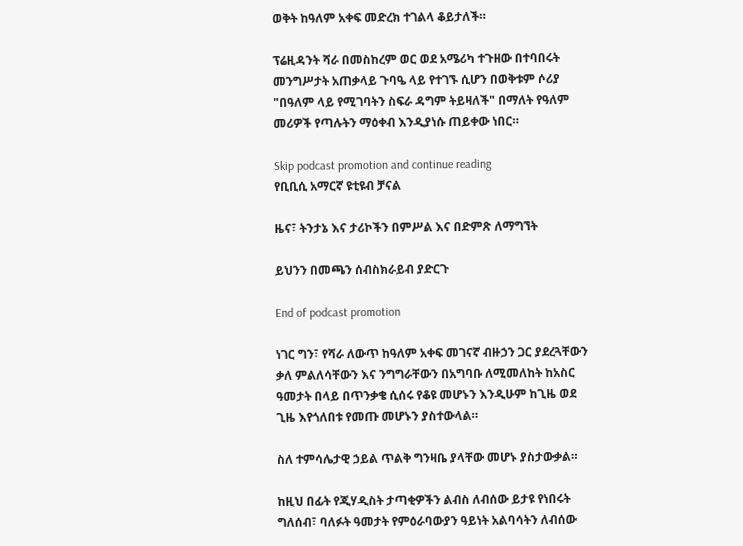ወቅት ከዓለም አቀፍ መድረክ ተገልላ ቆይታለች።

ፕሬዚዳንት ሻራ በመስከረም ወር ወደ አሜሪካ ተጉዘው በተባበሩት መንግሥታት አጠቃላይ ጉባዔ ላይ የተገኙ ሲሆን በወቅቱም ሶሪያ "በዓለም ላይ የሚገባትን ስፍራ ዳግም ትይዛለች" በማለት የዓለም መሪዎች የጣሉትን ማዕቀብ እንዲያነሱ ጠይቀው ነበር።

Skip podcast promotion and continue reading
የቢቢሲ አማርኛ ዩቲዩብ ቻናል

ዜና፣ ትንታኔ እና ታሪኮችን በምሥል እና በድምጽ ለማግኘት

ይህንን በመጫን ሰብስክራይብ ያድርጉ

End of podcast promotion

ነገር ግን፣ የሻራ ለውጥ ከዓለም አቀፍ መገናኛ ብዙኃን ጋር ያደረጓቸውን ቃለ ምልለሳቸውን እና ንግግራቸውን በአግባቡ ለሚመለከት ከአስር ዓመታት በላይ በጥንቃቄ ሲሰሩ የቆዩ መሆኑን እንዲሁም ከጊዜ ወደ ጊዜ እየጎለበቱ የመጡ መሆኑን ያስተውላል።

ስለ ተምሳሌታዊ ኃይል ጥልቅ ግንዛቤ ያላቸው መሆኑ ያስታውቃል።

ከዚህ በፊት የጂሃዲስት ታጣቂዎችን ልብስ ለብሰው ይታዩ የነበሩት ግለሰብ፣ ባለፉት ዓመታት የምዕራባውያን ዓይነት አልባሳትን ለብሰው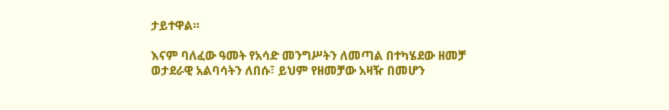ታይተዋል።

እናም ባለፈው ዓመት የአሳድ መንግሥትን ለመጣል በተካሄደው ዘመቻ ወታደራዊ አልባሳትን ለበሱ፣ ይህም የዘመቻው አዛዥ በመሆን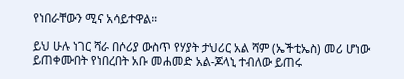የነበራቸውን ሚና አሳይተዋል።

ይህ ሁሉ ነገር ሻራ በሶሪያ ውስጥ የሃያት ታህሪር አል ሻም (ኤችቲኤስ) መሪ ሆነው ይጠቀሙበት የነበረበት አቡ መሐመድ አል-ጆላኒ ተብለው ይጠሩ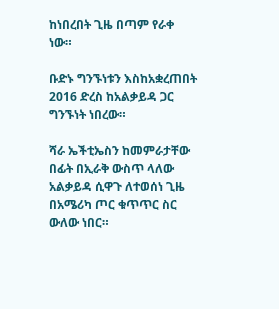ከነበረበት ጊዜ በጣም የራቀ ነው።

ቡድኑ ግንኙነቱን እስከአቋረጠበት 2016 ድረስ ከአልቃይዳ ጋር ግንኙነት ነበረው።

ሻራ ኤችቲኤስን ከመምራታቸው በፊት በኢራቅ ውስጥ ላለው አልቃይዳ ሲዋጉ ለተወሰነ ጊዜ በአሜሪካ ጦር ቁጥጥር ስር ውለው ነበር።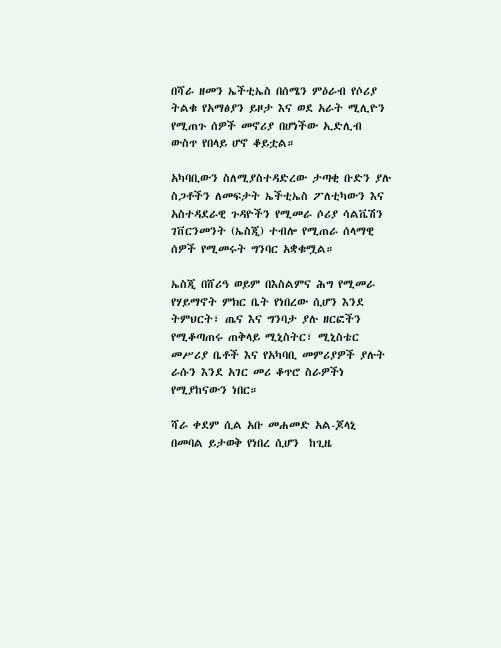በሻራ ዘመን ኤችቲኤስ በሰሜን ምዕራብ የሶሪያ ትልቁ የአማፅያን ይዞታ እና ወደ አራት ሚሊዮን የሚጠጉ ሰዎች መኖሪያ በሆነችው ኢድሊብ ውስጥ የበላይ ሆኖ ቆይቷል።

አካባቢውን ስለሚያስተዳድረው ታጣቂ ቡድን ያሉ ስጋቶችን ለመፍታት ኤችቲኤስ ፖለቲካውን እና አስተዳደራዊ ጉዳዮችን የሚመራ ሶሪያ ሳልቬሽን ገቨርንመንት (ኤስጂ) ተብሎ የሚጠራ ሰላማዊ ሰዎች የሚመሩት ግንባር አቋቁሟል።

ኤስጂ በሸሪዓ ወይም በእስልምና ሕግ የሚመራ የሃይማኖት ምክር ቤት የነበረው ሲሆን እንደ ትምህርት፣ ጤና እና ግንባታ ያሉ ዘርፎችን የሚቆጣጠሩ ጠቅላይ ሚኒስትር፣ ሚኒስቴር መሥሪያ ቤቶች እና የአካባቢ መምሪያዎች ያሉት ራሱን እንደ አገር መሪ ቆጥሮ ስራዎችነ የሚያከናውን ነበር።

ሻራ ቀደም ሲል አቡ መሐመድ አል-ጆላኒ በመባል ይታወቅ የነበረ ሲሆን  ከጊዜ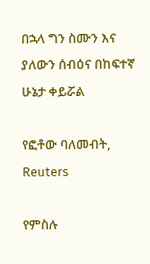በኋላ ግን ስሙን እና ያለውን ሰብዕና በከፍተኛ ሁኔታ ቀይሯል

የፎቶው ባለመብት, Reuters

የምስሉ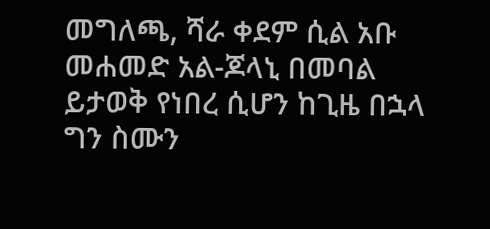መግለጫ, ሻራ ቀደም ሲል አቡ መሐመድ አል-ጆላኒ በመባል ይታወቅ የነበረ ሲሆን ከጊዜ በኋላ ግን ስሙን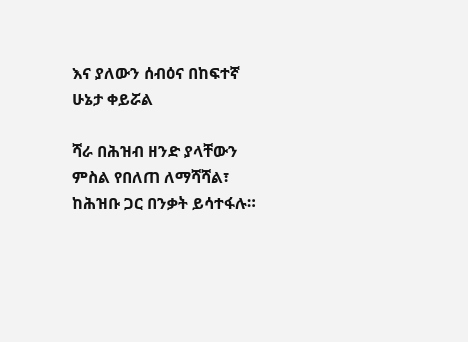እና ያለውን ሰብዕና በከፍተኛ ሁኔታ ቀይሯል

ሻራ በሕዝብ ዘንድ ያላቸውን ምስል የበለጠ ለማሻሻል፣ ከሕዝቡ ጋር በንቃት ይሳተፋሉ።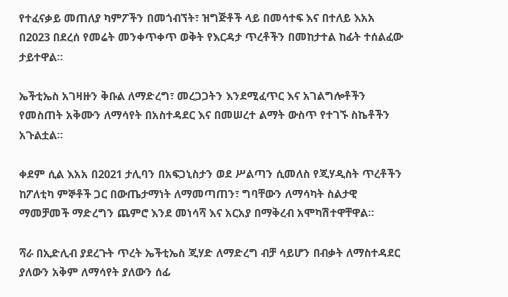የተፈናቃይ መጠለያ ካምፖችን በመጎብኘት፣ ዝግጅቶች ላይ በመሳተፍ እና በተለይ እአአ በ2023 በደረሰ የመሬት መንቀጥቀጥ ወቅት የእርዳታ ጥረቶችን በመከታተል ከፊት ተሰልፈው ታይተዋል።

ኤችቲኤስ አገዛዙን ቅቡል ለማድረግ፣ መረጋጋትን እንደሚፈጥር እና አገልግሎቶችን የመስጠት አቅሙን ለማሳየት በአስተዳደር እና በመሠረተ ልማት ውስጥ የተገኙ ስኬቶችን አጉልቷል።

ቀደም ሲል እአአ በ2021 ታሊባን በአፍጋኒስታን ወደ ሥልጣን ሲመለስ የጂሃዲስት ጥረቶችን ከፖለቲካ ምኞቶች ጋር በውጤታማነት ለማመጣጠን፣ ግባቸውን ለማሳካት ስልታዊ ማመቻመች ማድረግን ጨምሮ እንደ መነሳሻ እና አርአያ በማቅረብ አሞካሽተዋቸዋል።

ሻራ በኢድሊብ ያደረጉት ጥረት ኤችቲኤስ ጂሃድ ለማድረግ ብቻ ሳይሆን በብቃት ለማስተዳደር ያለውን አቅም ለማሳየት ያለውን ሰፊ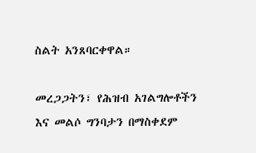ስልት አንጸባርቀዋል።

መረጋጋትን፣ የሕዝብ አገልግሎቶችን እና መልሶ ግንባታን በማስቀደም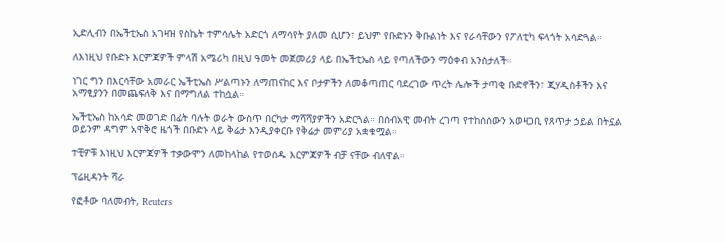ኢድሊብን በኤችቲኤስ አገዛዝ የስኬት ተምሳሌት አድርጎ ለማሳየት ያለመ ሲሆን፣ ይህም የቡድኑን ቅቡልነት እና የራሳቸውን የፖለቲካ ፍላጎት አሳድጓል።

ለእነዚህ የቡድኑ እርምጃዎች ምላሽ አሜሪካ በዚህ ዓመት መጀመሪያ ላይ በኤችቲኤስ ላይ የጣለችውን ማዕቀብ አንስታለች።

ነገር ግን በእርሳቸው አመራር ኤችቲኤስ ሥልጣኑን ለማጠናከር እና ቦታዎችን ለመቆጣጠር ባደረገው ጥረት ሌሎች ታጣቂ ቡድኖችን፣ ጂሃዲስቶችን እና አማፂያንን በመጨፍለቅ እና በማግለል ተከሷል።

ኤችቲኤስ ከአሳድ መወገድ በፊት ባሉት ወራት ውስጥ በርካታ ማሻሻያዎችን አድርጓል። በሰብአዊ መብት ረገጣ የተከሰሰውን አወዛጋቢ የጸጥታ ኃይል በትኗል ወይንም ዳግም አዋቅሮ ዜጎች በቡድኑ ላይ ቅሬታ እንዲያቀርቡ የቅሬታ መምሪያ አቋቁሟል።

ተቺዎቹ እነዚህ እርምጃዎች ተቃውሞን ለመከላከል የተወሰዱ እርምጃዎች ብቻ ናቸው ብለዋል።

ፕሬዚዳንት ሻራ

የፎቶው ባለመብት, Reuters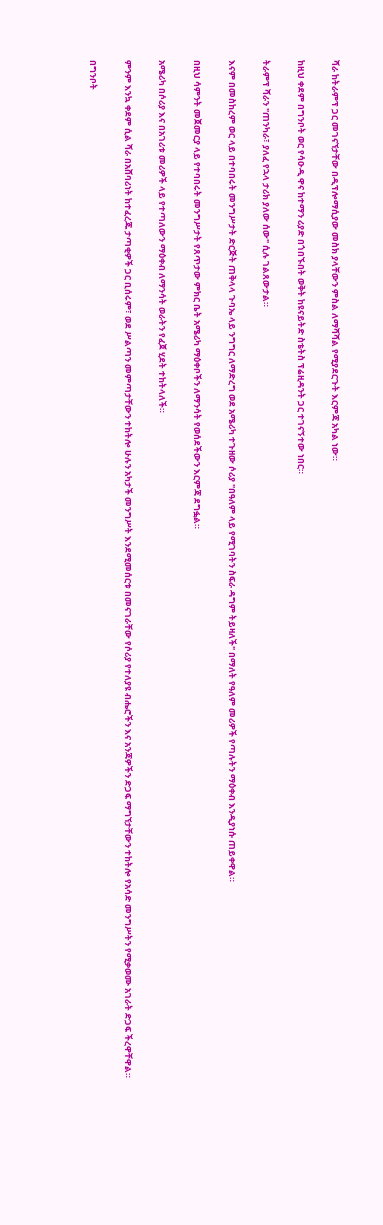ሻራ ከትራምፕ ጋር መገናኘታቸው በዲፕሎማሲያው መስክ ያላቸውን ምስል ለማሻሻል የሚያደርጉት እርምጃ አካል ነው።

ከዚህ ቀደም በግንቦት ወር የሳዑዲ ዋና ከተማን ሪያድ በጎበኙበት ወቅት ከዩናይትድ ስቴትስ ፕሬዚዳንት ጋር ተገናኝተው ነበር።

ትራምፕ ሻራን "ጠንካራ፣ ያለፈ የኋላ ታሪክ ያለው ሰው" ሲሉ ገልጸውታል።

እናም በመስከረም ወር ላይ በተባበሩት መንግሥታት ድርጅት ጠቅላላ ጉባኤ ላይ ንግግር ለማድረግ ወደ አሜሪካ ተጉዘው ሶሪያ "በዓለም ላይ የሚገባትን ስፍራ ዳግም ትይዛለች" በማለት የዓለም መሪዎች የጣሉትን ማዕቀብ እንዲያነሱ ጠይቀዋል።

በዚህ ሳምንት መጀመርያ ላይ የተባበሩት መንግሥታት የጸጥታው ምክር ቤት አሜሪካ ማዕቀቦችን ለማንሳት የወሰደችውን እርምጃ ደግፏል።

አሜሪካ በሶሪያ እና በአገሪቱ መሪዎች ላይ የተጣለውን ማዕቀብ ለማንሳት ወራትን የፈጀ ሂደት ተከትላለች።

ምንም እንኳ ቀደም ሲል ሻራ በአሸባሪነት ከተፈረጁ ታጣቂዎች ጋር ቢሰሩም፣ ወደ ሥልጣን መምጣታቸውን ተከትሎ ሁሉን አካታች መንግሥት እንደሚመሰርቱ በመናገራቸው የሶሪያ የተለያዩ ብሔሮችን እና አንጃዎችን ድጋፍ ማግኘታቸውን ተከትሎ የአሳድ መንግሥትን የሚቃወሙ አገራት ድጋፍ ችረዋቸዋል።

በግንቦት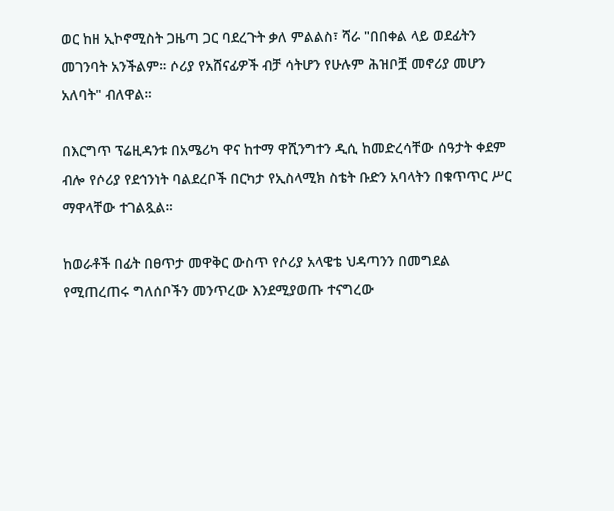ወር ከዘ ኢኮኖሚስት ጋዜጣ ጋር ባደረጉት ቃለ ምልልስ፣ ሻራ "በበቀል ላይ ወደፊትን መገንባት አንችልም። ሶሪያ የአሸናፊዎች ብቻ ሳትሆን የሁሉም ሕዝቦቿ መኖሪያ መሆን አለባት" ብለዋል።

በእርግጥ ፕሬዚዳንቱ በአሜሪካ ዋና ከተማ ዋሺንግተን ዲሲ ከመድረሳቸው ሰዓታት ቀደም ብሎ የሶሪያ የደኅንነት ባልደረቦች በርካታ የኢስላሚክ ስቴት ቡድን አባላትን በቁጥጥር ሥር ማዋላቸው ተገልጿል።

ከወራቶች በፊት በፀጥታ መዋቅር ውስጥ የሶሪያ አላዌቴ ህዳጣንን በመግደል የሚጠረጠሩ ግለሰቦችን መንጥረው እንደሚያወጡ ተናግረው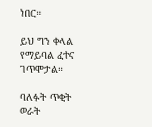ነበር።

ይህ ግን ቀላል የማይባል ፈተና ገጥሞታል።

ባለፉት ጥቂት ወራት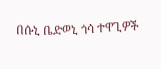በሱኒ ቤድወኒ ጎሳ ተዋጊዎች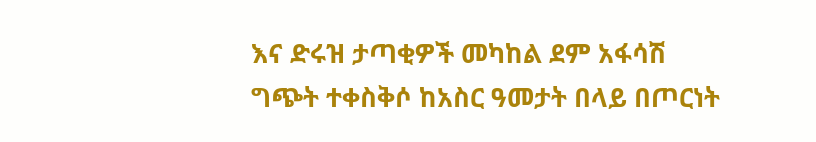እና ድሩዝ ታጣቂዎች መካከል ደም አፋሳሽ ግጭት ተቀስቅሶ ከአስር ዓመታት በላይ በጦርነት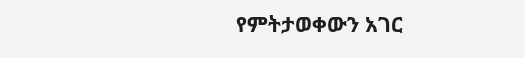የምትታወቀውን አገር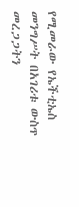የሚመራው የኤችቲኤስ መንግሥት በአገሪቱ ውስጥ መረጋጋትን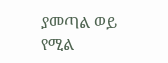ያመጣል ወይ የሚል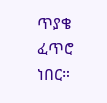ጥያቄ ፈጥሮ ነበር።